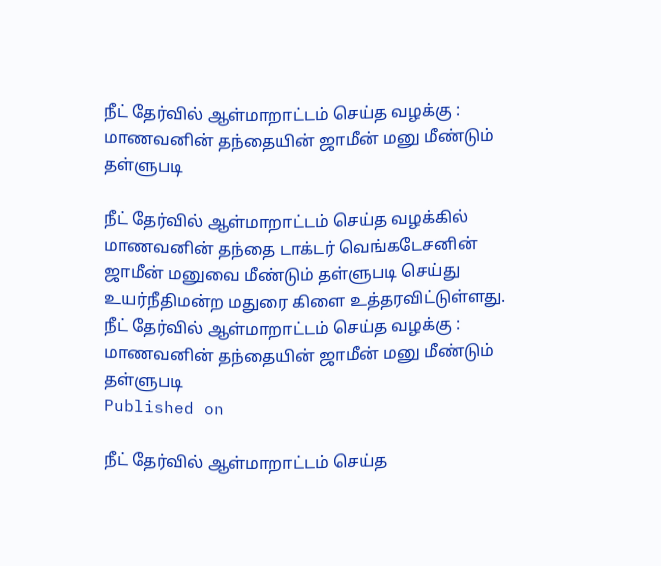நீட் தேர்வில் ஆள்மாறாட்டம் செய்த வழக்கு : மாணவனின் தந்தையின் ஜாமீன் மனு மீண்டும் தள்ளுபடி

நீட் தேர்வில் ஆள்மாறாட்டம் செய்த வழக்கில் மாணவனின் தந்தை டாக்டர் வெங்கடேசனின் ஜாமீன் மனுவை மீண்டும் தள்ளுபடி செய்து உயர்நீதிமன்ற மதுரை கிளை உத்தரவிட்டுள்ளது.
நீட் தேர்வில் ஆள்மாறாட்டம் செய்த வழக்கு : மாணவனின் தந்தையின் ஜாமீன் மனு மீண்டும் தள்ளுபடி
Published on

நீட் தேர்வில் ஆள்மாறாட்டம் செய்த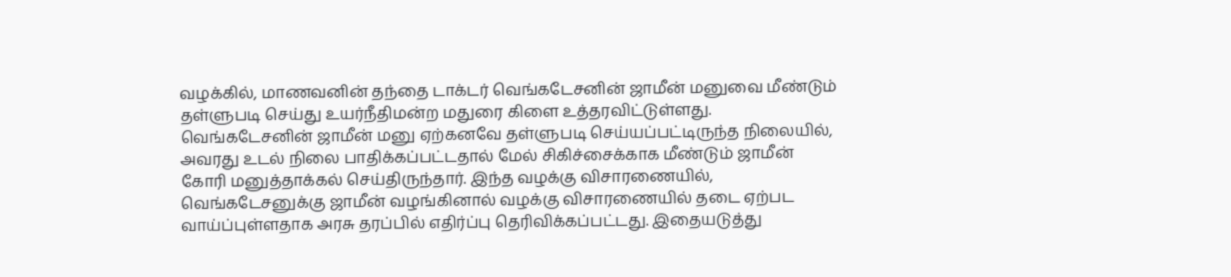வழக்கில், மாணவனின் தந்தை டாக்டர் வெங்கடேசனின் ஜாமீன் மனுவை மீண்டும் தள்ளுபடி செய்து உயர்நீதிமன்ற மதுரை கிளை உத்தரவிட்டுள்ளது. வெங்கடேசனின் ஜாமீன் மனு ஏற்கனவே தள்ளுபடி செய்யப்பட்டிருந்த நிலையில், அவரது உடல் நிலை பாதிக்கப்பட்டதால் மேல் சிகிச்சைக்காக மீண்டும் ஜாமீன் கோரி மனுத்தாக்கல் செய்திருந்தார். இந்த வழக்கு விசாரணையில், வெங்கடேசனுக்கு ஜாமீன் வழங்கினால் வழக்கு விசாரணையில் தடை ஏற்பட வாய்ப்புள்ளதாக அரசு தரப்பில் எதிர்ப்பு தெரிவிக்கப்பட்டது. இதையடுத்து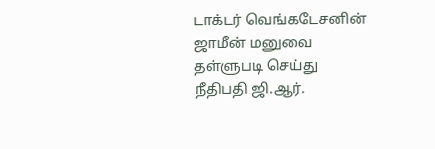டாக்டர் வெங்கடேசனின் ஜாமீன் மனுவை தள்ளுபடி செய்து நீதிபதி ஜி.ஆர்.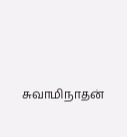சுவாமிநாதன்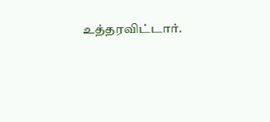உத்தரவிட்டார்.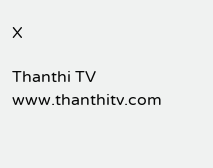X

Thanthi TV
www.thanthitv.com